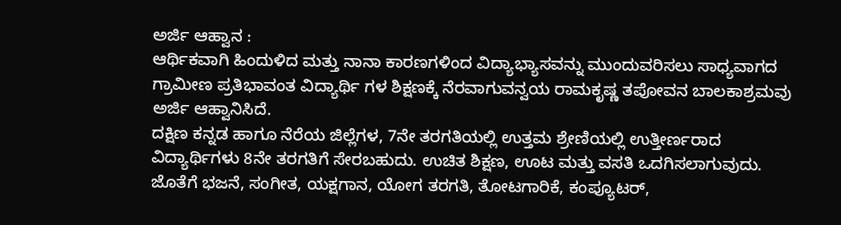ಅರ್ಜಿ ಆಹ್ವಾನ :
ಆರ್ಥಿಕವಾಗಿ ಹಿಂದುಳಿದ ಮತ್ತು ನಾನಾ ಕಾರಣಗಳಿಂದ ವಿದ್ಯಾಭ್ಯಾಸವನ್ನು ಮುಂದುವರಿಸಲು ಸಾಧ್ಯವಾಗದ ಗ್ರಾಮೀಣ ಪ್ರತಿಭಾವಂತ ವಿದ್ಯಾರ್ಥಿ ಗಳ ಶಿಕ್ಷಣಕ್ಕೆ ನೆರವಾಗುವನ್ವಯ ರಾಮಕೃಷ್ಣ ತಪೋವನ ಬಾಲಕಾಶ್ರಮವು ಅರ್ಜಿ ಆಹ್ವಾನಿಸಿದೆ.
ದಕ್ಷಿಣ ಕನ್ನಡ ಹಾಗೂ ನೆರೆಯ ಜಿಲ್ಲೆಗಳ, 7ನೇ ತರಗತಿಯಲ್ಲಿ ಉತ್ತಮ ಶ್ರೇಣಿಯಲ್ಲಿ ಉತ್ತೀರ್ಣರಾದ ವಿದ್ಯಾರ್ಥಿಗಳು 8ನೇ ತರಗತಿಗೆ ಸೇರಬಹುದು. ಉಚಿತ ಶಿಕ್ಷಣ, ಊಟ ಮತ್ತು ವಸತಿ ಒದಗಿಸಲಾಗುವುದು. ಜೊತೆಗೆ ಭಜನೆ, ಸಂಗೀತ, ಯಕ್ಷಗಾನ, ಯೋಗ ತರಗತಿ, ತೋಟಗಾರಿಕೆ, ಕಂಪ್ಯೂಟರ್,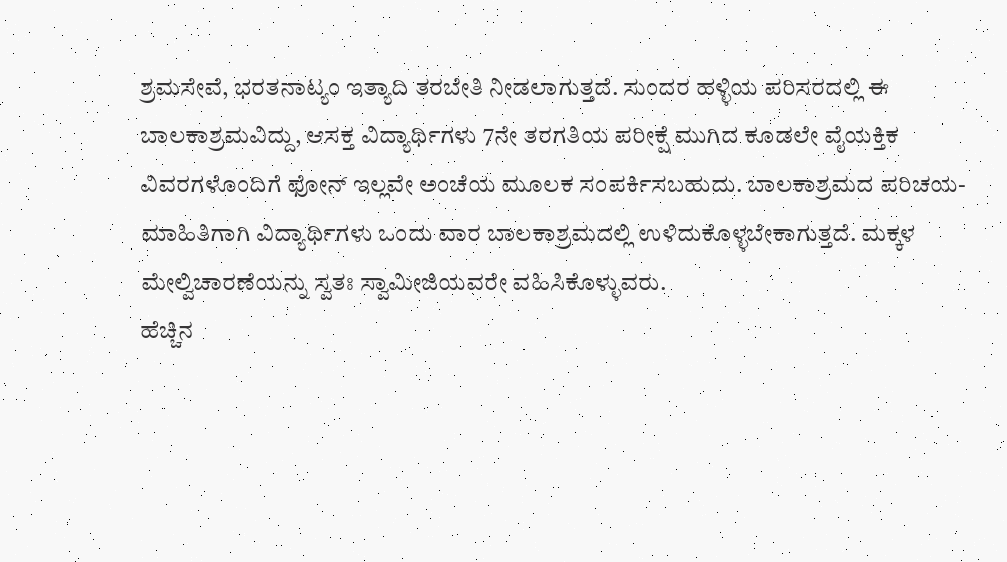ಶ್ರಮಸೇವೆ, ಭರತನಾಟ್ಯಂ ಇತ್ಯಾದಿ ತರಬೇತಿ ನೀಡಲಾಗುತ್ತದೆ. ಸುಂದರ ಹಳ್ಳಿಯ ಪರಿಸರದಲ್ಲಿ ಈ ಬಾಲಕಾಶ್ರಮವಿದ್ದು, ಆಸಕ್ತ ವಿದ್ಯಾರ್ಥಿಗಳು 7ನೇ ತರಗತಿಯ ಪರೀಕ್ಷೆ ಮುಗಿದ ಕೂಡಲೇ ವೈಯಕ್ತಿಕ ವಿವರಗಳೊಂದಿಗೆ ಫೋನ್ ಇಲ್ಲವೇ ಅಂಚೆಯ ಮೂಲಕ ಸಂಪರ್ಕಿಸಬಹುದು. ಬಾಲಕಾಶ್ರಮದ ಪರಿಚಯ- ಮಾಹಿತಿಗಾಗಿ ವಿದ್ಯಾರ್ಥಿಗಳು ಒಂದು ವಾರ ಬಾಲಕಾಶ್ರಮದಲ್ಲಿ ಉಳಿದುಕೊಳ್ಳಬೇಕಾಗುತ್ತದೆ. ಮಕ್ಕಳ ಮೇಲ್ವಿಚಾರಣೆಯನ್ನು ಸ್ವತಃ ಸ್ವಾಮೀಜಿಯವರೇ ವಹಿಸಿಕೊಳ್ಳುವರು.
ಹೆಚ್ಚಿನ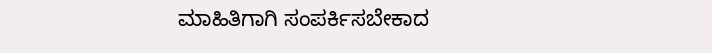ಮಾಹಿತಿಗಾಗಿ ಸಂಪರ್ಕಿಸಬೇಕಾದ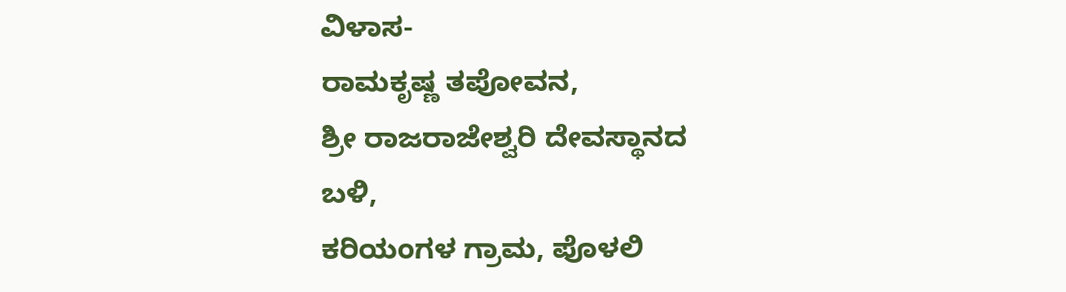ವಿಳಾಸ-
ರಾಮಕೃಷ್ಣ ತಪೋವನ,
ಶ್ರೀ ರಾಜರಾಜೇಶ್ವರಿ ದೇವಸ್ಥಾನದ ಬಳಿ,
ಕರಿಯಂಗಳ ಗ್ರಾಮ, ಪೊಳಲಿ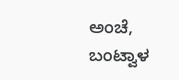ಅಂಚೆ,
ಬಂಟ್ವಾಳ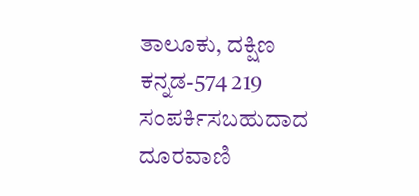ತಾಲೂಕು, ದಕ್ಷಿಣ ಕನ್ನಡ-574 219
ಸಂಪರ್ಕಿಸಬಹುದಾದ ದೂರವಾಣಿ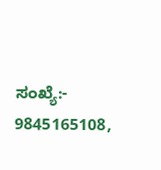ಸಂಖ್ಯೆ:-
9845165108,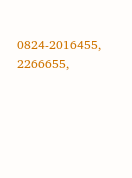0824-2016455, 2266655,